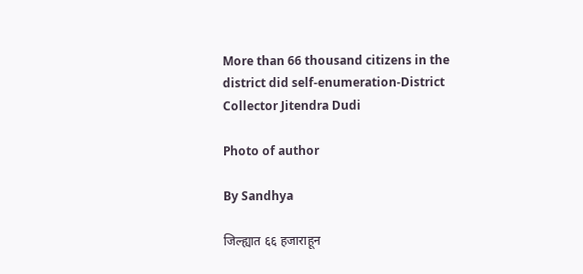More than 66 thousand citizens in the district did self-enumeration-District Collector Jitendra Dudi

Photo of author

By Sandhya

जिल्ह्यात ६६ हजाराहून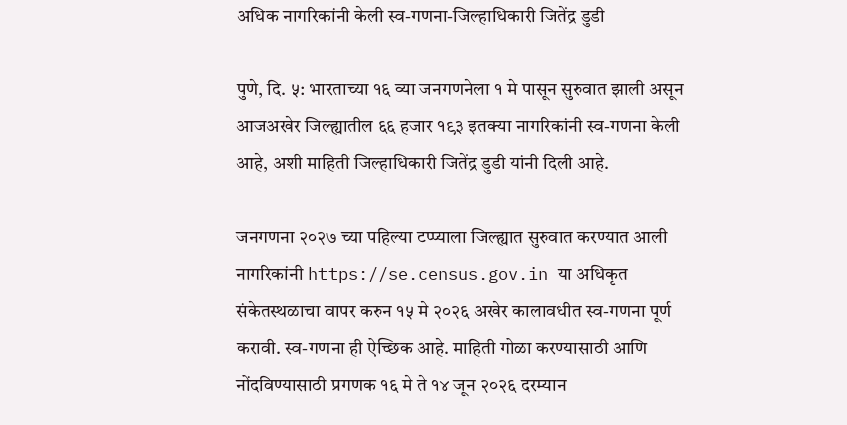अधिक नागरिकांनी केली स्व-गणना-जिल्हाधिकारी जितेंद्र डुडी

पुणे, दि. ५: भारताच्या १६ व्या जनगणनेला १ मे पासून सुरुवात झाली असून आजअखेर जिल्ह्यातील ६६ हजार १९३ इतक्या नागरिकांनी स्व-गणना केली आहे, अशी माहिती जिल्हाधिकारी जितेंद्र डुडी यांनी दिली आहे.

जनगणना २०२७ च्या पहिल्या टप्प्याला जिल्ह्यात सुरुवात करण्यात आली नागरिकांनी https://se.census.gov.in या अधिकृत संकेतस्थळाचा वापर करुन १५ मे २०२६ अखेर कालावधीत स्व-गणना पूर्ण करावी. स्व-गणना ही ऐच्छिक आहे. माहिती गोळा करण्यासाठी आणि नोंदविण्यासाठी प्रगणक १६ मे ते १४ जून २०२६ दरम्यान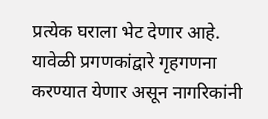प्रत्येक घराला भेट देणार आहे. यावेळी प्रगणकांद्वारे गृहगणना करण्यात येणार असून नागरिकांनी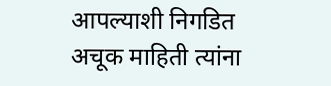आपल्याशी निगडित अचूक माहिती त्यांना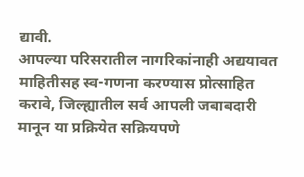द्यावी.
आपल्या परिसरातील नागरिकांनाही अद्ययावत माहितीसह स्व-गणना करण्यास प्रोत्साहित करावे, जिल्ह्यातील सर्व आपली जबाबदारी मानून या प्रक्रियेत सक्रियपणे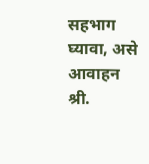सहभाग घ्यावा, असे आवाहन श्री.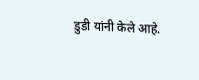डुडी यांनी केले आहे.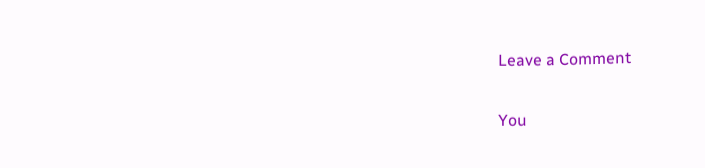Leave a Comment

You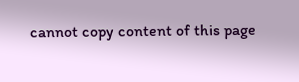cannot copy content of this page